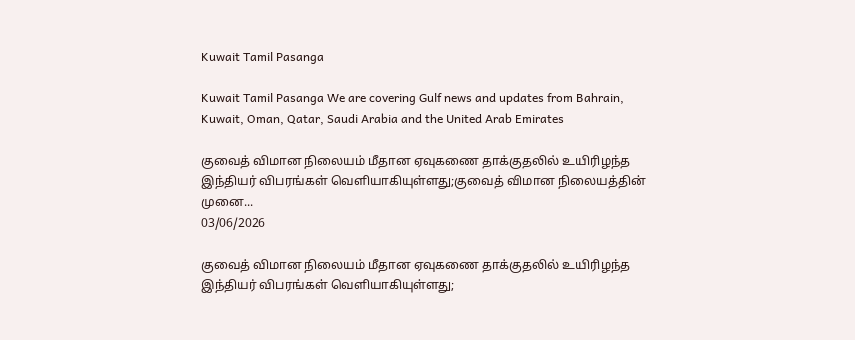Kuwait Tamil Pasanga

Kuwait Tamil Pasanga We are covering Gulf news and updates from Bahrain, Kuwait, Oman, Qatar, Saudi Arabia and the United Arab Emirates

குவைத் விமான நிலையம் மீதான ஏவுகணை தாக்குதலில் உயிரிழந்த இந்தியர் விபரங்கள் வெளியாகியுள்ளது;குவைத் விமான நிலையத்தின் முனை...
03/06/2026

குவைத் விமான நிலையம் மீதான ஏவுகணை தாக்குதலில் உயிரிழந்த இந்தியர் விபரங்கள் வெளியாகியுள்ளது;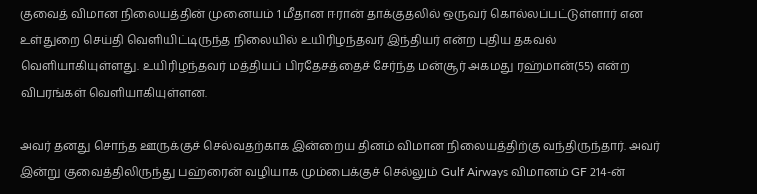குவைத் விமான நிலையத்தின் முனையம் 1 மீதான ஈரான் தாக்குதலில் ஒருவர் கொல்லப்பட்டுள்ளார் என உள்துறை செய்தி வெளியிட்டிருந்த நிலையில் உயிரிழந்தவர் இந்தியர் என்ற புதிய தகவல் வெளியாகியுள்ளது. உயிரிழந்தவர் மத்தியப் பிரதேசத்தைச் சேர்ந்த மன்சூர் அகமது ரஹ்மான்(55) என்ற விபரங்கள் வெளியாகியுள்ளன.

அவர் தனது சொந்த ஊருக்குச் செல்வதற்காக இன்றைய தினம் விமான நிலையத்திற்கு வந்திருந்தார். அவர் இன்று குவைத்திலிருந்து பஹ்ரைன் வழியாக மும்பைக்குச் செல்லும் Gulf Airways விமானம் GF 214-ன்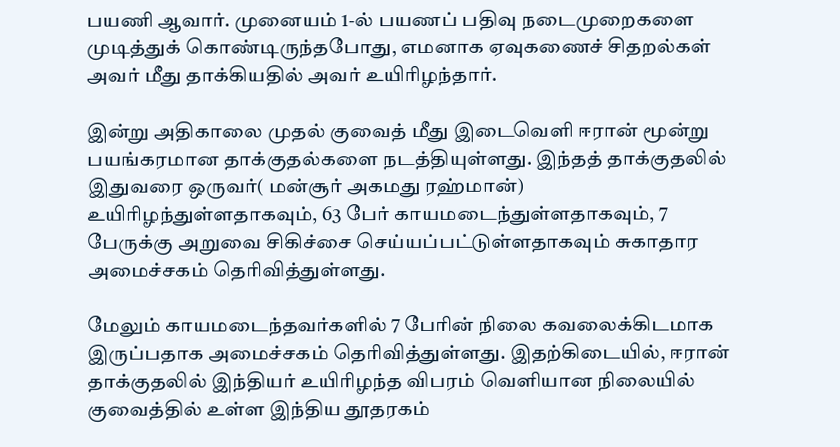பயணி ஆவார். முனையம் 1-ல் பயணப் பதிவு நடைமுறைகளை முடித்துக் கொண்டிருந்தபோது, எமனாக ஏவுகணைச் சிதறல்கள் அவர் மீது தாக்கியதில் அவர் உயிரிழந்தார்.

இன்று அதிகாலை முதல் குவைத் மீது இடைவெளி ஈரான் மூன்று பயங்கரமான தாக்குதல்களை நடத்தியுள்ளது. இந்தத் தாக்குதலில் இதுவரை ஒருவர்( மன்சூர் அகமது ரஹ்மான்) உயிரிழந்துள்ளதாகவும், 63 பேர் காயமடைந்துள்ளதாகவும், 7 பேருக்கு அறுவை சிகிச்சை செய்யப்பட்டுள்ளதாகவும் சுகாதார அமைச்சகம் தெரிவித்துள்ளது.

மேலும் காயமடைந்தவர்களில் 7 பேரின் நிலை கவலைக்கிடமாக இருப்பதாக அமைச்சகம் தெரிவித்துள்ளது. இதற்கிடையில், ஈரான் தாக்குதலில் இந்தியர் உயிரிழந்த விபரம் வெளியான நிலையில் குவைத்தில் உள்ள இந்திய தூதரகம்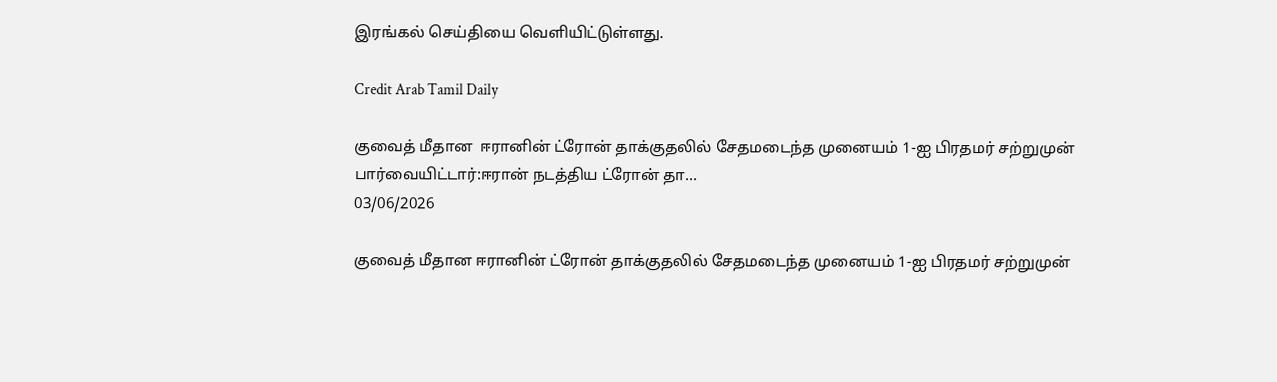இரங்கல் செய்தியை வெளியிட்டுள்ளது.

Credit Arab Tamil Daily

குவைத் மீதான  ஈரானின் ட்ரோன் தாக்குதலில் சேதமடைந்த முனையம் 1-ஐ பிரதம‌ர் சற்றுமுன் பார்வையிட்டார்:ஈரான் நடத்திய ட்ரோன் தா...
03/06/2026

குவைத் மீதான ஈரானின் ட்ரோன் தாக்குதலில் சேதமடைந்த முனையம் 1-ஐ பிரதம‌ர் சற்றுமுன்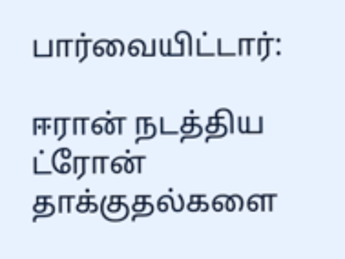பார்வையிட்டார்:

ஈரான் நடத்திய ட்ரோன் தாக்குதல்களை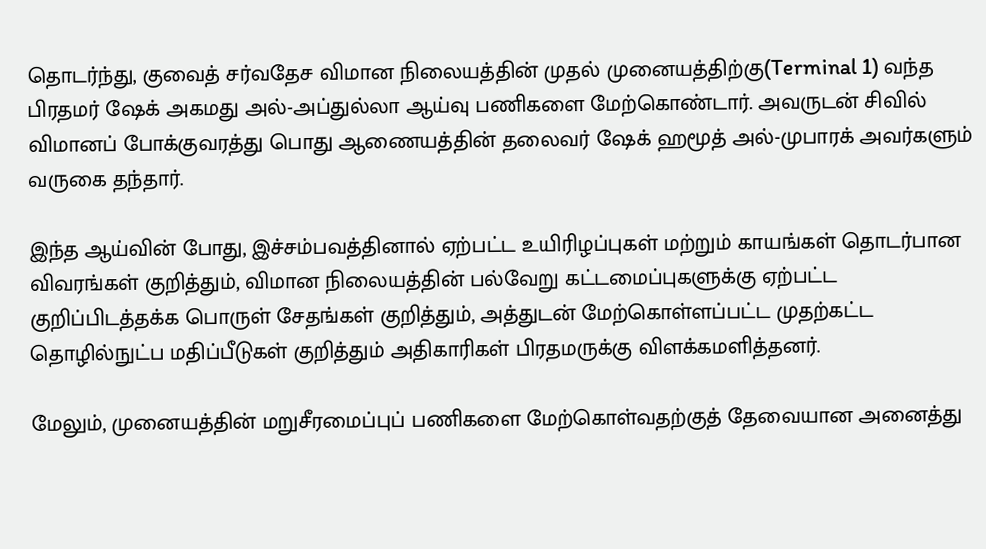தொடர்ந்து, குவைத் சர்வதேச விமான நிலையத்தின் முதல் முனையத்திற்கு(Terminal 1) வந்த பிரதமர் ஷேக் அகமது அல்-அப்துல்லா ஆய்வு பணிகளை மேற்கொண்டார். அவருடன் சிவில் விமானப் போக்குவரத்து பொது ஆணையத்தின் தலைவர் ஷேக் ஹமூத் அல்-முபாரக் அவர்களும் வருகை தந்தார்.

இந்த ஆய்வின் போது, இச்சம்பவத்தினால் ஏற்பட்ட உயிரிழப்புகள் மற்றும் காயங்கள் தொடர்பான விவரங்கள் குறித்தும், விமான நிலையத்தின் பல்வேறு கட்டமைப்புகளுக்கு ஏற்பட்ட குறிப்பிடத்தக்க பொருள் சேதங்கள் குறித்தும், அத்துடன் மேற்கொள்ளப்பட்ட முதற்கட்ட தொழில்நுட்ப மதிப்பீடுகள் குறித்தும் அதிகாரிகள் பிரதமருக்கு விளக்கமளித்தனர்.

மேலும், முனையத்தின் மறுசீரமைப்புப் பணிகளை மேற்கொள்வதற்குத் தேவையான அனைத்து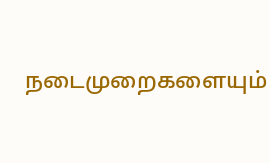நடைமுறைகளையும்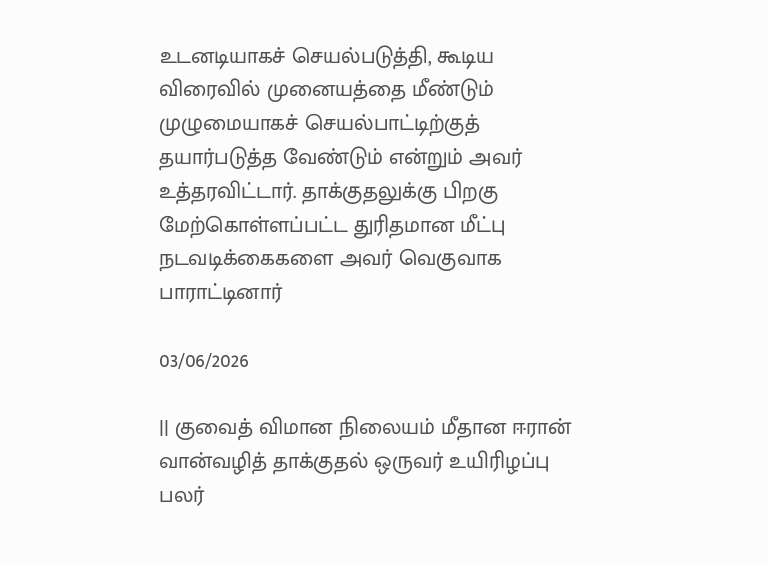உடனடியாகச் செயல்படுத்தி, கூடிய விரைவில் முனையத்தை மீண்டும் முழுமையாகச் செயல்பாட்டிற்குத் தயார்படுத்த வேண்டும் என்றும் அவர் உத்தரவிட்டார். தாக்குதலுக்கு பிறகு மேற்கொள்ளப்பட்ட துரிதமான மீட்பு நடவடிக்கைகளை அவர் வெகுவாக பாராட்டினார்

03/06/2026

|| குவைத் விமான நிலையம் மீதான ஈரான் வான்வழித் தாக்குதல் ஒருவர் உயிரிழப்பு பலர்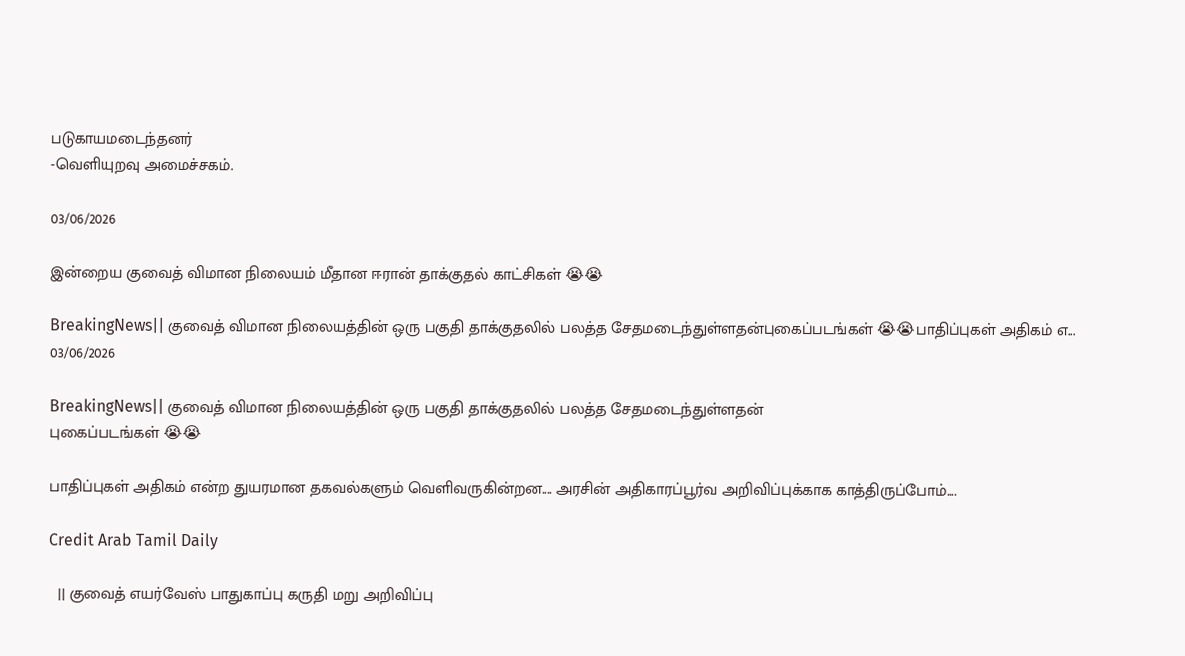படுகாயமடைந்தனர்
-வெளியுறவு அமைச்சகம்.

03/06/2026

இன்றைய குவைத் விமான நிலையம் மீதான ஈரான் தாக்குதல் காட்சிகள் 😭😭

BreakingNews|| குவைத் விமான நிலையத்தின் ஒரு பகுதி தாக்குதலில் பலத்த சேதமடைந்துள்ளதன்புகைப்படங்கள் 😭😭பாதிப்புகள் அதிகம் எ...
03/06/2026

BreakingNews|| குவைத் விமான நிலையத்தின் ஒரு பகுதி தாக்குதலில் பலத்த சேதமடைந்துள்ளதன்
புகைப்படங்கள் 😭😭

பாதிப்புகள் அதிகம் என்ற துயரமான தகவல்களும் வெளிவருகின்றன.... அரசின் அதிகாரப்பூர்வ அறிவிப்புக்காக காத்திருப்போம்....

Credit Arab Tamil Daily

  || குவைத் எயர்வேஸ் பாதுகாப்பு கருதி மறு அறிவிப்பு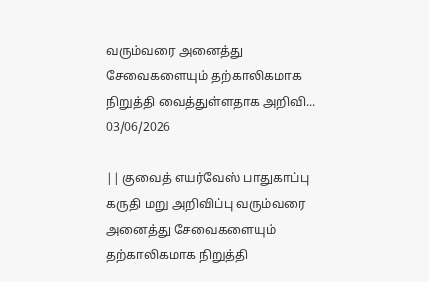வரும்வரை அனைத்து சேவைகளையும் தற்காலிகமாக நிறுத்தி வைத்துள்ளதாக அறிவி...
03/06/2026

|| குவைத் எயர்வேஸ் பாதுகாப்பு கருதி மறு அறிவிப்பு வரும்வரை அனைத்து சேவைகளையும் தற்காலிகமாக நிறுத்தி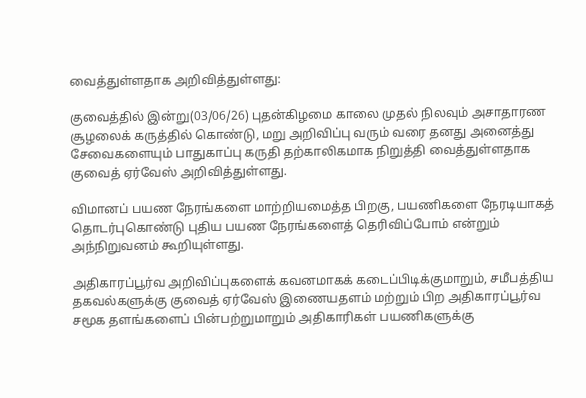வைத்துள்ளதாக அறிவித்துள்ளது:

குவைத்தில் இன்று(03/06/26) புதன்கிழமை காலை முதல் நிலவும் அசாதாரண சூழலைக் கருத்தில் கொண்டு, மறு அறிவிப்பு வரும் வரை தனது அனைத்து சேவைகளையும் பாதுகாப்பு கருதி தற்காலிகமாக நிறுத்தி வைத்துள்ளதாக குவைத் ஏர்வேஸ் அறிவித்துள்ளது.

விமானப் பயண நேரங்களை மாற்றியமைத்த பிறகு, பயணிகளை நேரடியாகத் தொடர்புகொண்டு புதிய பயண நேரங்களைத் தெரிவிப்போம் என்றும் அந்நிறுவனம் கூறியுள்ளது.

அதிகாரப்பூர்வ அறிவிப்புகளைக் கவனமாகக் கடைப்பிடிக்குமாறும், சமீபத்திய தகவல்களுக்கு குவைத் ஏர்வேஸ் இணையதளம் மற்றும் பிற அதிகாரப்பூர்வ சமூக தளங்களைப் பின்பற்றுமாறும் அதிகாரிகள் பயணிகளுக்கு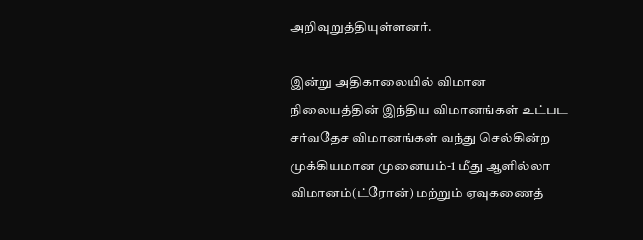அறிவுறுத்தியுள்ளனர்.

இன்று அதிகாலையில் விமான நிலையத்தின் இந்திய விமானங்கள் உட்பட சர்வதேச விமானங்கள் வந்து செல்கின்ற முக்கியமான முனையம்-1 மீது ஆளில்லா விமானம்(ட்ரோன்) மற்றும் ஏவுகணைத்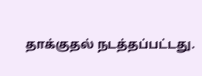தாக்குதல் நடத்தப்பட்டது.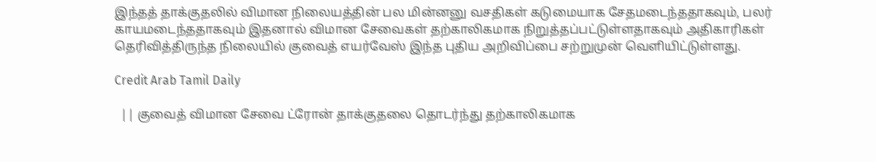இந்தத் தாக்குதலில் விமான நிலையத்தின் பல மின்னனு வசதிகள் கடுமையாக சேதமடைந்ததாகவும், பலர் காயமடைந்ததாகவும் இதனால் விமான சேவைகள் தற்காலிகமாக நிறுத்தப்பட்டுள்ளதாகவும் அதிகாரிகள் தெரிவித்திருந்த நிலையில் குவைத் எயர்வேஸ் இந்த புதிய அறிவிப்பை சற்றுமுன் வெளியிட்டுள்ளது.

Credit Arab Tamil Daily

  || குவைத் விமான சேவை ட்ரோன் தாக்குதலை தொடர்ந்து தற்காலிகமாக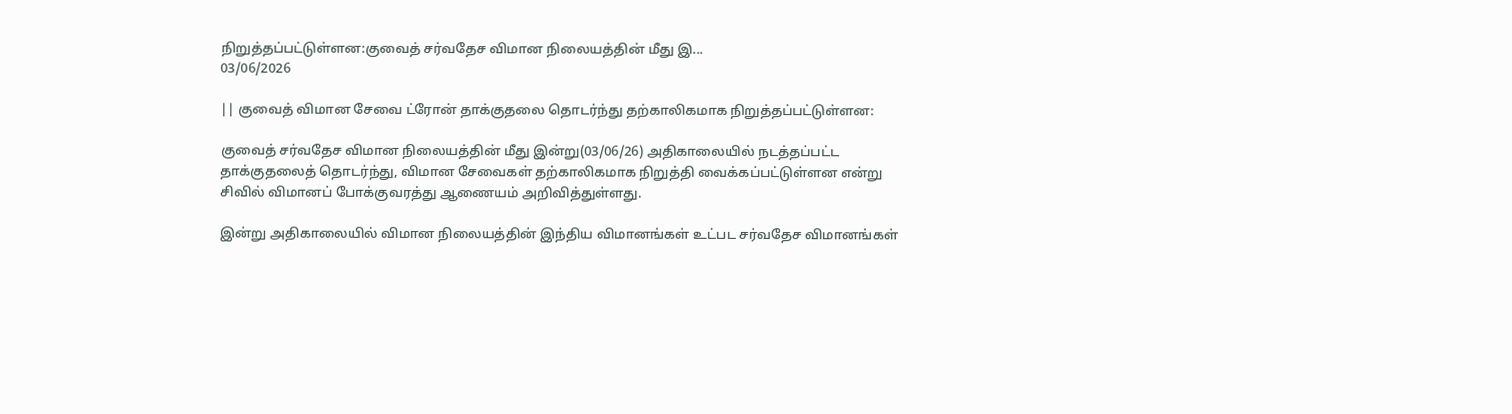நிறுத்தப்பட்டுள்ளன:குவைத் சர்வதேச விமான நிலையத்தின் மீது இ...
03/06/2026

|| குவைத் விமான சேவை ட்ரோன் தாக்குதலை தொடர்ந்து தற்காலிகமாக நிறுத்தப்பட்டுள்ளன:

குவைத் சர்வதேச விமான நிலையத்தின் மீது இன்று(03/06/26) அதிகாலையில் நடத்தப்பட்ட தாக்குதலைத் தொடர்ந்து, விமான சேவைகள் தற்காலிகமாக நிறுத்தி வைக்கப்பட்டுள்ளன என்று சிவில் விமானப் போக்குவரத்து ஆணையம் அறிவித்துள்ளது.

இன்று அதிகாலையில் விமான நிலையத்தின் இந்திய விமானங்கள் உட்பட சர்வதேச விமானங்கள்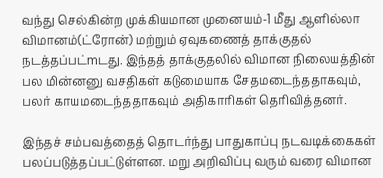வந்து செல்கின்ற முக்கியமான முனையம்-1 மீது ஆளில்லா விமானம்(ட்ரோன்) மற்றும் ஏவுகணைத் தாக்குதல் நடத்தப்பட்mடது. இந்தத் தாக்குதலில் விமான நிலையத்தின் பல மின்னனு வசதிகள் கடுமையாக சேதமடைந்ததாகவும், பலர் காயமடைந்ததாகவும் அதிகாரிகள் தெரிவித்தனர்.

இந்தச் சம்பவத்தைத் தொடர்ந்து பாதுகாப்பு நடவடிக்கைகள் பலப்படுத்தப்பட்டுள்ளன. மறு அறிவிப்பு வரும் வரை விமான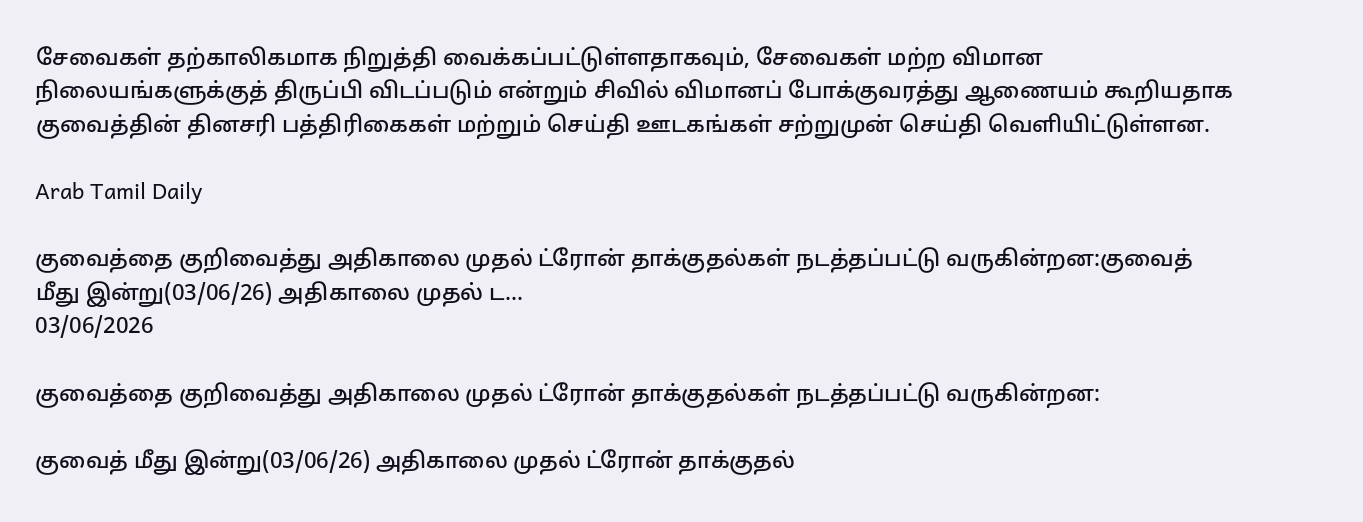சேவைகள் தற்காலிகமாக நிறுத்தி வைக்கப்பட்டுள்ளதாகவும், சேவைகள் மற்ற விமான நிலையங்களுக்குத் திருப்பி விடப்படும் என்றும் சிவில் விமானப் போக்குவரத்து ஆணையம் கூறியதாக குவைத்தின் தினசரி பத்திரிகைகள் மற்றும் செய்தி ஊடகங்கள் சற்றுமுன் செய்தி வெளியிட்டுள்ளன.

Arab Tamil Daily

குவைத்தை குறிவைத்து அதிகாலை முதல் ட்ரோன் தாக்குதல்கள் நடத்தப்பட்டு வருகின்றன:குவைத் மீது இன்று(03/06/26) அதிகாலை முதல் ட...
03/06/2026

குவைத்தை குறிவைத்து அதிகாலை முதல் ட்ரோன் தாக்குதல்கள் நடத்தப்பட்டு வருகின்றன:

குவைத் மீது இன்று(03/06/26) அதிகாலை முதல் ட்ரோன் தாக்குதல்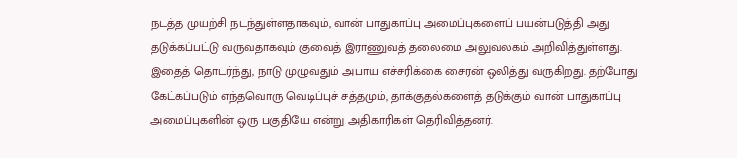நடத்த முயற்சி நடந்துள்ளதாகவும், வான் பாதுகாப்பு அமைப்புகளைப் பயன்படுத்தி அது தடுக்கப்பட்டு வருவதாகவும் குவைத் இராணுவத் தலைமை அலுவலகம் அறிவித்துள்ளது. இதைத் தொடர்ந்து, நாடு முழுவதும் அபாய எச்சரிக்கை சைரன் ஒலித்து வருகிறது. தற்போது கேட்கப்படும் எந்தவொரு வெடிப்புச் சத்தமும், தாக்குதல்களைத் தடுக்கும் வான் பாதுகாப்பு அமைப்புகளின் ஒரு பகுதியே என்று அதிகாரிகள் தெரிவித்தனர்.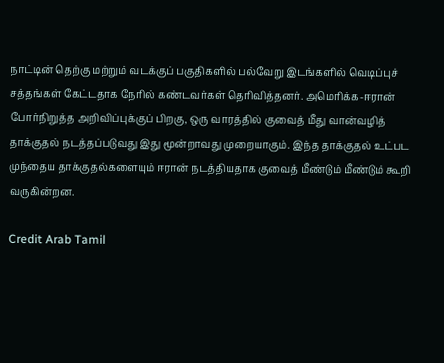நாட்டின் தெற்கு மற்றும் வடக்குப் பகுதிகளில் பல்வேறு இடங்களில் வெடிப்புச் சத்தங்கள் கேட்டதாக நேரில் கண்டவர்கள் தெரிவித்தனர். அமெரிக்க-ஈரான் போர்நிறுத்த அறிவிப்புக்குப் பிறகு, ஒரு வாரத்தில் குவைத் மீது வான்வழித் தாக்குதல் நடத்தப்படுவது இது மூன்றாவது முறையாகும். இந்த தாக்குதல் உட்பட முந்தைய தாக்குதல்களையும் ஈரான் நடத்தியதாக குவைத் மீண்டும் மீண்டும் கூறி வருகின்றன.

Credit Arab Tamil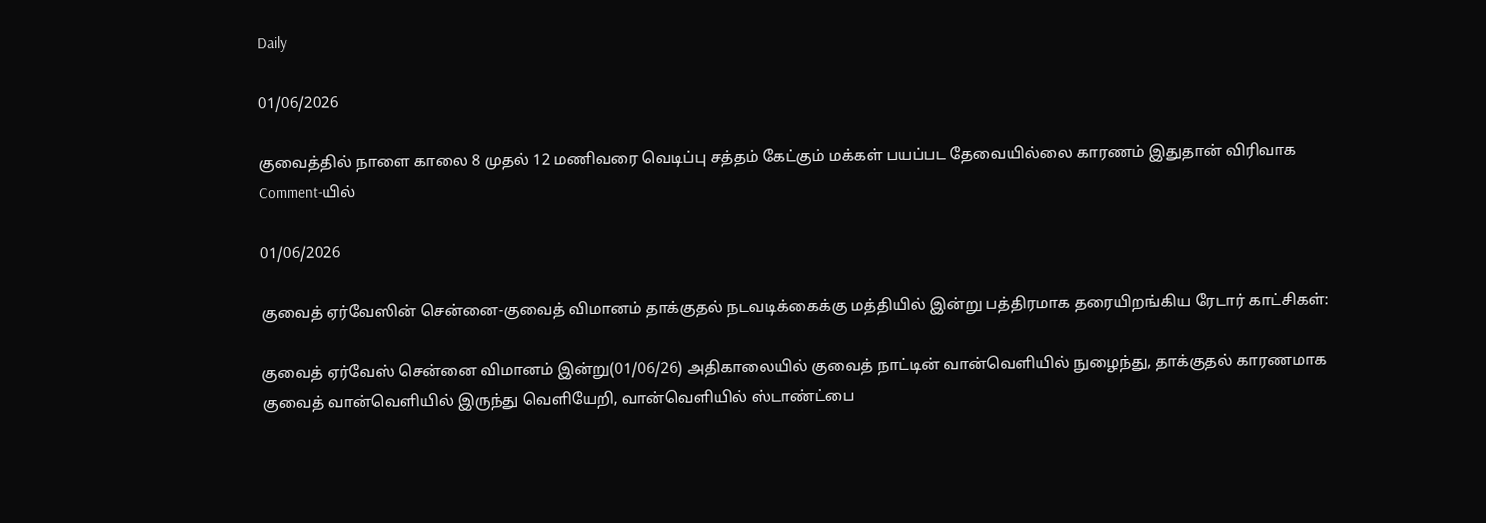Daily

01/06/2026

குவைத்தில் நாளை காலை 8 முதல் 12 மணிவரை வெடிப்பு சத்தம் கேட்கும் மக்கள் பயப்பட தேவையில்லை காரணம் இதுதான் விரிவாக Comment-யில்

01/06/2026

குவைத் ஏர்வேஸின் சென்னை-குவைத் விமானம் தாக்குதல் நடவடிக்கைக்கு மத்தியில் இன்று பத்திரமாக தரையிறங்கிய ரேடார் காட்சிகள்:

குவைத் ஏர்வேஸ் சென்னை விமானம் இன்று(01/06/26) அதிகாலையில் குவைத் நாட்டின் வான்வெளியில் நுழைந்து, தாக்குதல் காரணமாக குவைத் வான்வெளியில் இருந்து வெளியேறி, வான்வெளியில் ஸ்டாண்ட்பை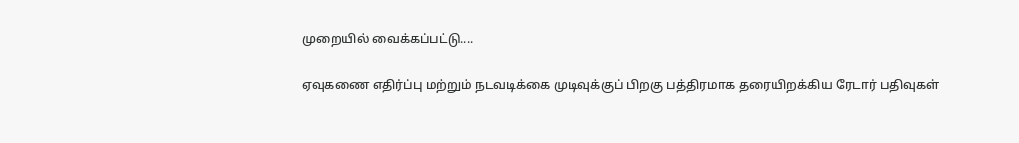முறையில் வைக்கப்பட்டு....

ஏவுகணை எதிர்ப்பு மற்றும் நடவடிக்கை முடிவுக்குப் பிறகு பத்திரமாக தரையிறக்கிய ரேடார் பதிவுகள்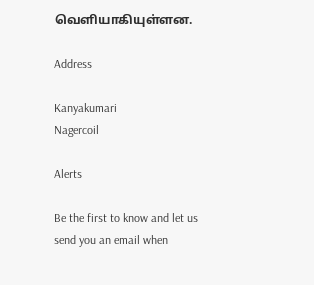வெளியாகியுள்ளன.

Address

Kanyakumari
Nagercoil

Alerts

Be the first to know and let us send you an email when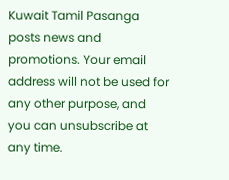Kuwait Tamil Pasanga posts news and promotions. Your email address will not be used for any other purpose, and you can unsubscribe at any time.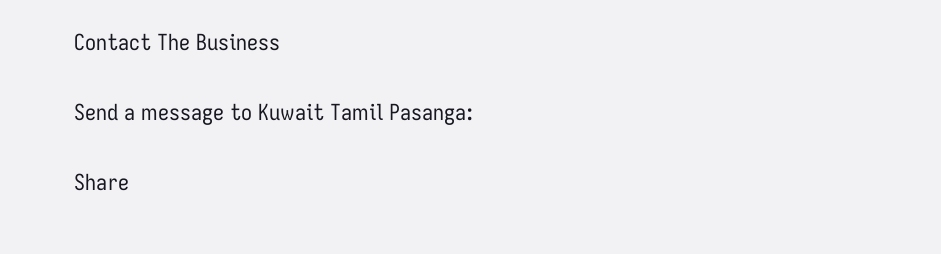Contact The Business

Send a message to Kuwait Tamil Pasanga:

Share